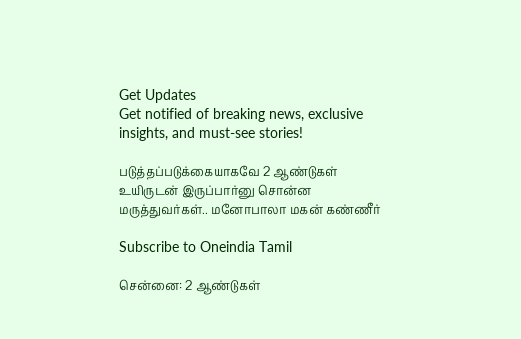Get Updates
Get notified of breaking news, exclusive insights, and must-see stories!

படுத்தப்படுக்கையாகவே 2 ஆண்டுகள் உயிருடன் இருப்பார்னு சொன்ன மருத்துவர்கள்.. மனோபாலா மகன் கண்ணீர்

Subscribe to Oneindia Tamil

சென்னை: 2 ஆண்டுகள்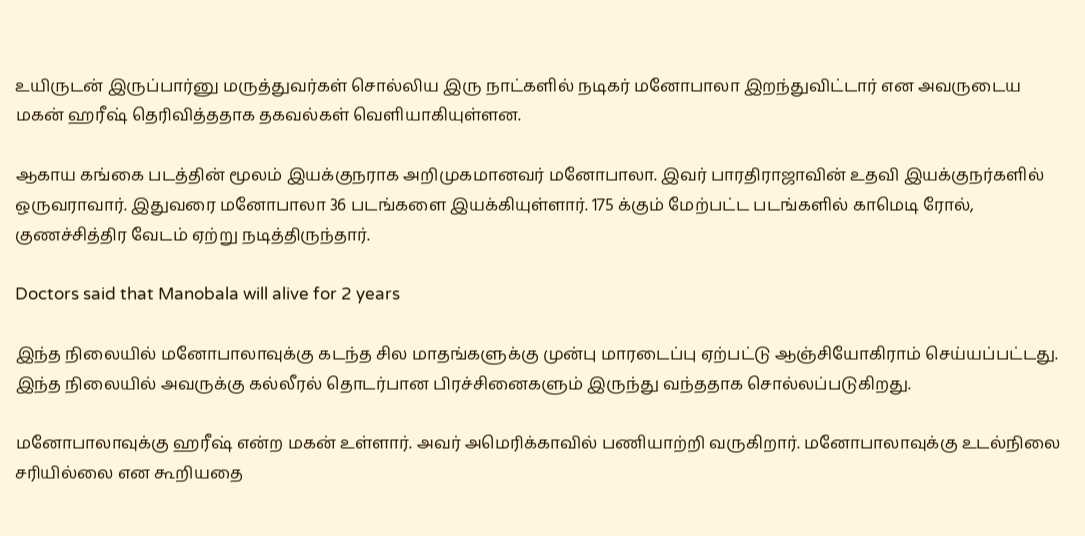உயிருடன் இருப்பார்னு மருத்துவர்கள் சொல்லிய இரு நாட்களில் நடிகர் மனோபாலா இறந்துவிட்டார் என அவருடைய மகன் ஹரீஷ் தெரிவித்ததாக தகவல்கள் வெளியாகியுள்ளன.

ஆகாய கங்கை படத்தின் மூலம் இயக்குநராக அறிமுகமானவர் மனோபாலா. இவர் பாரதிராஜாவின் உதவி இயக்குநர்களில் ஒருவராவார். இதுவரை மனோபாலா 36 படங்களை இயக்கியுள்ளார். 175 க்கும் மேற்பட்ட படங்களில் காமெடி ரோல், குணச்சித்திர வேடம் ஏற்று நடித்திருந்தார்.

Doctors said that Manobala will alive for 2 years

இந்த நிலையில் மனோபாலாவுக்கு கடந்த சில மாதங்களுக்கு முன்பு மாரடைப்பு ஏற்பட்டு ஆஞ்சியோகிராம் செய்யப்பட்டது. இந்த நிலையில் அவருக்கு கல்லீரல் தொடர்பான பிரச்சினைகளும் இருந்து வந்ததாக சொல்லப்படுகிறது.

மனோபாலாவுக்கு ஹரீஷ் என்ற மகன் உள்ளார். அவர் அமெரிக்காவில் பணியாற்றி வருகிறார். மனோபாலாவுக்கு உடல்நிலை சரியில்லை என கூறியதை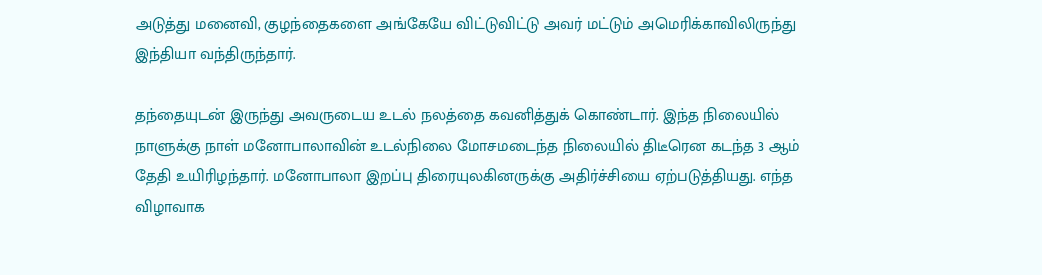அடுத்து மனைவி, குழந்தைகளை அங்கேயே விட்டுவிட்டு அவர் மட்டும் அமெரிக்காவிலிருந்து இந்தியா வந்திருந்தார்.

தந்தையுடன் இருந்து அவருடைய உடல் நலத்தை கவனித்துக் கொண்டார். இந்த நிலையில் நாளுக்கு நாள் மனோபாலாவின் உடல்நிலை மோசமடைந்த நிலையில் திடீரென கடந்த 3 ஆம் தேதி உயிரிழந்தார். மனோபாலா இறப்பு திரையுலகினருக்கு அதிர்ச்சியை ஏற்படுத்தியது. எந்த விழாவாக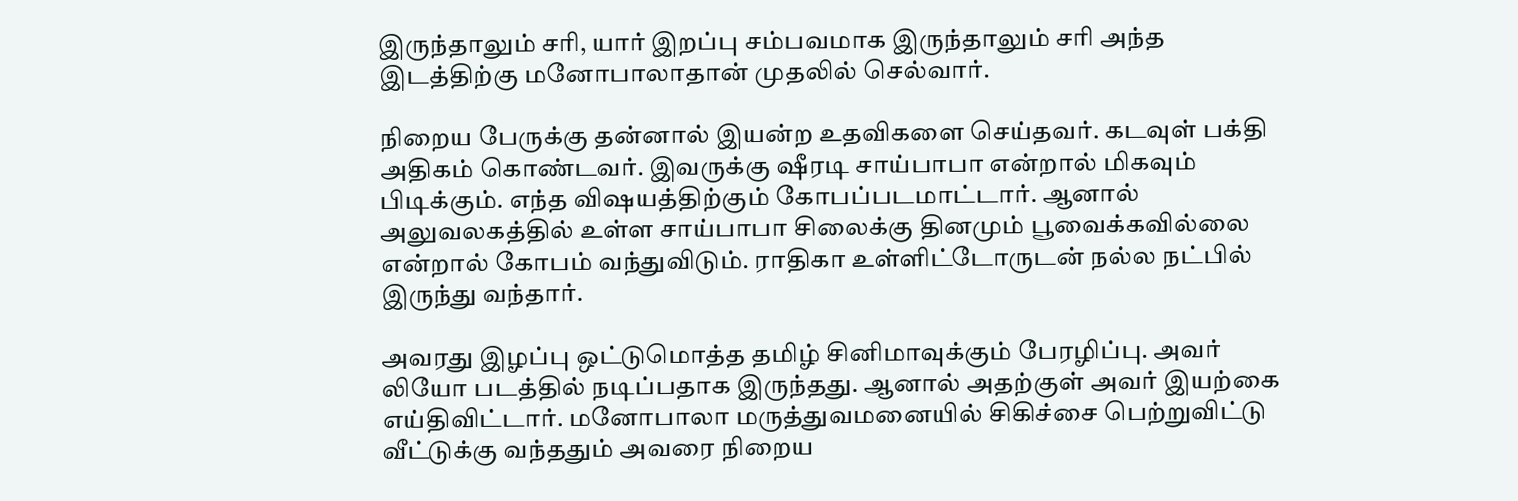இருந்தாலும் சரி, யார் இறப்பு சம்பவமாக இருந்தாலும் சரி அந்த இடத்திற்கு மனோபாலாதான் முதலில் செல்வார்.

நிறைய பேருக்கு தன்னால் இயன்ற உதவிகளை செய்தவர். கடவுள் பக்தி அதிகம் கொண்டவர். இவருக்கு ஷீரடி சாய்பாபா என்றால் மிகவும் பிடிக்கும். எந்த விஷயத்திற்கும் கோபப்படமாட்டார். ஆனால் அலுவலகத்தில் உள்ள சாய்பாபா சிலைக்கு தினமும் பூவைக்கவில்லை என்றால் கோபம் வந்துவிடும். ராதிகா உள்ளிட்டோருடன் நல்ல நட்பில் இருந்து வந்தார்.

அவரது இழப்பு ஒட்டுமொத்த தமிழ் சினிமாவுக்கும் பேரழிப்பு. அவர் லியோ படத்தில் நடிப்பதாக இருந்தது. ஆனால் அதற்குள் அவர் இயற்கை எய்திவிட்டார். மனோபாலா மருத்துவமனையில் சிகிச்சை பெற்றுவிட்டு வீட்டுக்கு வந்ததும் அவரை நிறைய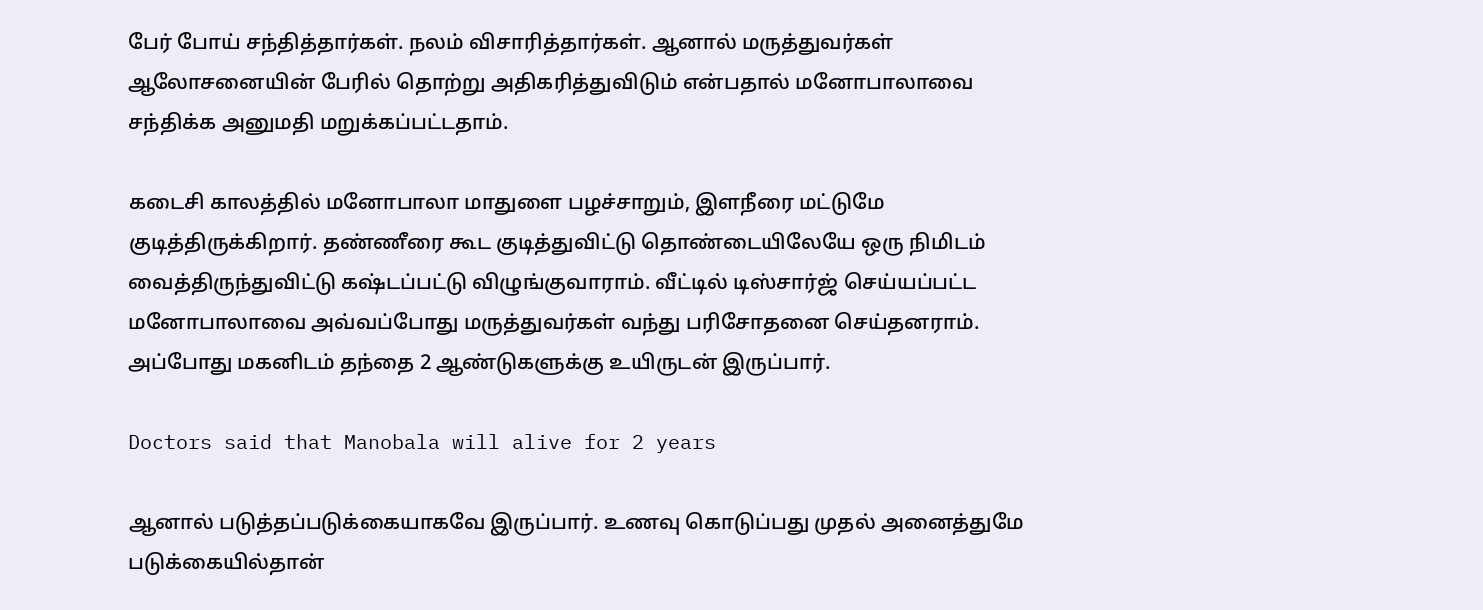பேர் போய் சந்தித்தார்கள். நலம் விசாரித்தார்கள். ஆனால் மருத்துவர்கள் ஆலோசனையின் பேரில் தொற்று அதிகரித்துவிடும் என்பதால் மனோபாலாவை சந்திக்க அனுமதி மறுக்கப்பட்டதாம்.

கடைசி காலத்தில் மனோபாலா மாதுளை பழச்சாறும், இளநீரை மட்டுமே குடித்திருக்கிறார். தண்ணீரை கூட குடித்துவிட்டு தொண்டையிலேயே ஒரு நிமிடம் வைத்திருந்துவிட்டு கஷ்டப்பட்டு விழுங்குவாராம். வீட்டில் டிஸ்சார்ஜ் செய்யப்பட்ட மனோபாலாவை அவ்வப்போது மருத்துவர்கள் வந்து பரிசோதனை செய்தனராம். அப்போது மகனிடம் தந்தை 2 ஆண்டுகளுக்கு உயிருடன் இருப்பார்.

Doctors said that Manobala will alive for 2 years

ஆனால் படுத்தப்படுக்கையாகவே இருப்பார். உணவு கொடுப்பது முதல் அனைத்துமே படுக்கையில்தான்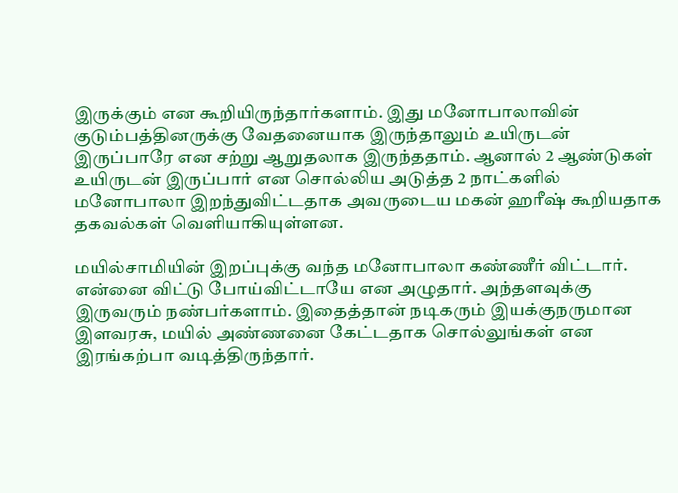இருக்கும் என கூறியிருந்தார்களாம். இது மனோபாலாவின் குடும்பத்தினருக்கு வேதனையாக இருந்தாலும் உயிருடன் இருப்பாரே என சற்று ஆறுதலாக இருந்ததாம். ஆனால் 2 ஆண்டுகள் உயிருடன் இருப்பார் என சொல்லிய அடுத்த 2 நாட்களில் மனோபாலா இறந்துவிட்டதாக அவருடைய மகன் ஹரீஷ் கூறியதாக தகவல்கள் வெளியாகியுள்ளன.

மயில்சாமியின் இறப்புக்கு வந்த மனோபாலா கண்ணீர் விட்டார். என்னை விட்டு போய்விட்டாயே என அழுதார். அந்தளவுக்கு இருவரும் நண்பர்களாம். இதைத்தான் நடிகரும் இயக்குநருமான இளவரசு, மயில் அண்ணனை கேட்டதாக சொல்லுங்கள் என இரங்கற்பா வடித்திருந்தார்.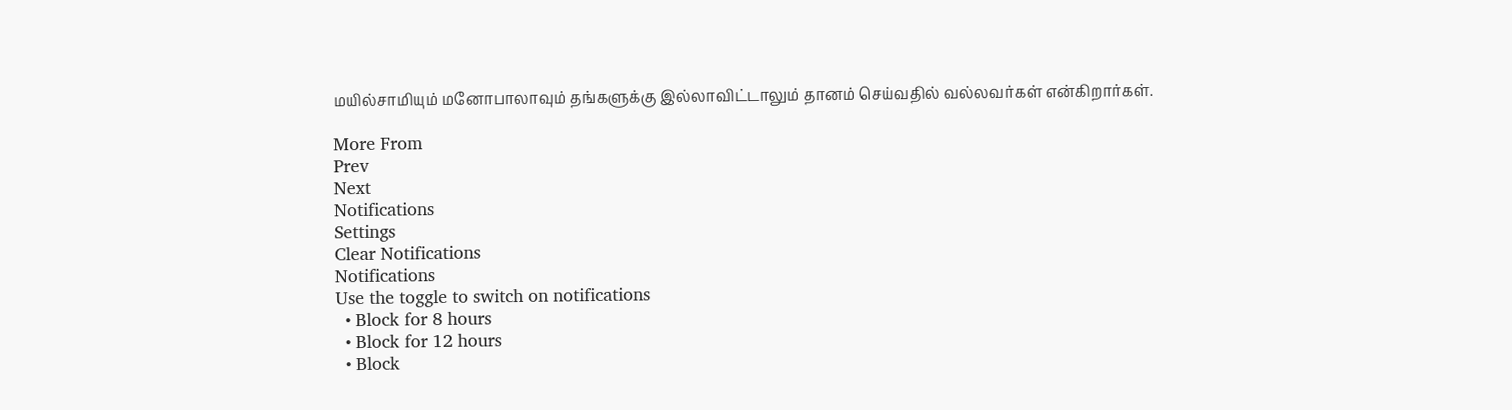மயில்சாமியும் மனோபாலாவும் தங்களுக்கு இல்லாவிட்டாலும் தானம் செய்வதில் வல்லவர்கள் என்கிறார்கள்.

More From
Prev
Next
Notifications
Settings
Clear Notifications
Notifications
Use the toggle to switch on notifications
  • Block for 8 hours
  • Block for 12 hours
  • Block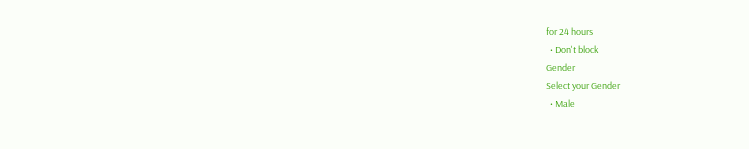for 24 hours
  • Don't block
Gender
Select your Gender
  • Male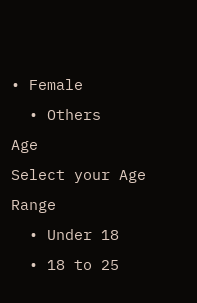• Female
  • Others
Age
Select your Age Range
  • Under 18
  • 18 to 25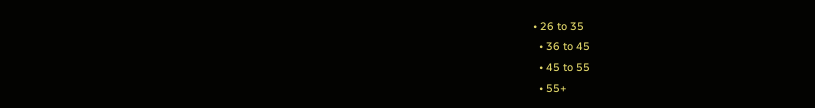• 26 to 35
  • 36 to 45
  • 45 to 55
  • 55+